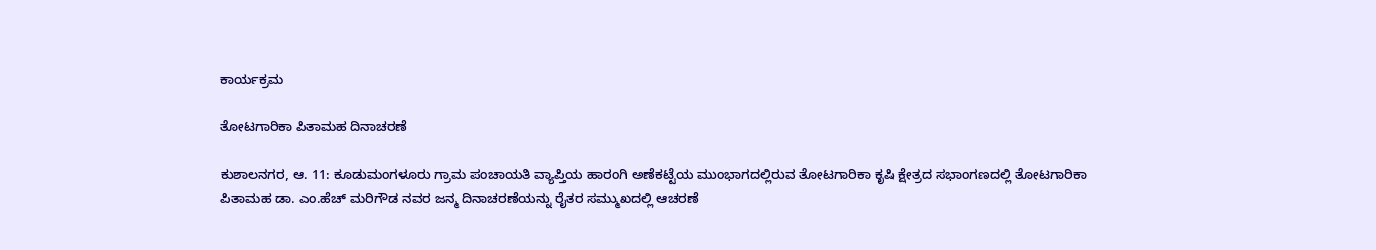ಕಾರ್ಯಕ್ರಮ

ತೋಟಗಾರಿಕಾ ಪಿತಾಮಹ ದಿನಾಚರಣೆ

ಕುಶಾಲನಗರ, ಆ. 11: ಕೂಡುಮಂಗಳೂರು ಗ್ರಾಮ ಪಂಚಾಯತಿ ವ್ಯಾಪ್ತಿಯ ಹಾರಂಗಿ ಅಣೆಕಟ್ಟೆಯ ಮುಂಭಾಗದಲ್ಲಿರುವ ತೋಟಗಾರಿಕಾ ಕೃಷಿ ಕ್ಷೇತ್ರದ ಸಭಾಂಗಣದಲ್ಲಿ ತೋಟಗಾರಿಕಾ ಪಿತಾಮಹ ಡಾ. ಎಂ.ಹೆಚ್ ಮರಿಗೌಡ ನವರ ಜನ್ಮ ದಿನಾಚರಣೆಯನ್ನು ರೈತರ ಸಮ್ಮುಖದಲ್ಲಿ ಆಚರಣೆ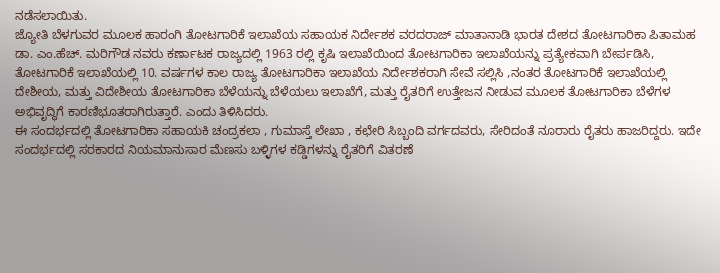ನಡೆಸಲಾಯಿತು.
ಜ್ಯೋತಿ ಬೆಳಗುವರ ಮೂಲಕ ಹಾರಂಗಿ ತೋಟಗಾರಿಕೆ ಇಲಾಖೆಯ ಸಹಾಯಕ ನಿರ್ದೇಶಕ ವರದರಾಜ್ ಮಾತಾನಾಡಿ ಭಾರತ ದೇಶದ ತೋಟಗಾರಿಕಾ ಪಿತಾಮಹ ಡಾ. ಎಂ.ಹೆಚ್. ಮರಿಗೌಡ ನವರು ಕರ್ಣಾಟಕ ರಾಜ್ಯದಲ್ಲಿ 1963 ರಲ್ಲಿ ಕೃಷಿ ಇಲಾಖೆಯಿಂದ ತೋಟಗಾರಿಕಾ ಇಲಾಖೆಯನ್ನು ಪ್ರತ್ಯೇಕವಾಗಿ ಬೇರ್ಪಡಿಸಿ, ತೋಟಗಾರಿಕೆ ಇಲಾಖೆಯಲ್ಲಿ 10. ವರ್ಷಗಳ ಕಾಲ ರಾಜ್ಯ ತೋಟಗಾರಿಕಾ ಇಲಾಖೆಯ ನಿರ್ದೇಶಕರಾಗಿ ಸೇವೆ ಸಲ್ಲಿಸಿ ,ನಂತರ ತೋಟಗಾರಿಕೆ ಇಲಾಖೆಯಲ್ಲಿ ದೇಶೀಯ, ಮತ್ತು ವಿದೇಶೀಯ ತೋಟಗಾರಿಕಾ ಬೆಳೆಯನ್ನು ಬೆಳೆಯಲು ಇಲಾಖೆಗೆ, ಮತ್ತು ರೈತರಿಗೆ ಉತ್ತೇಜನ ನೀಡುವ ಮೂಲಕ ತೋಟಗಾರಿಕಾ ಬೆಳೆಗಳ ಅಭಿವೃದ್ಧಿಗೆ ಕಾರಣಿಭೂತರಾಗಿರುತ್ತಾರೆ. ಎಂದು ತಿಳಿಸಿದರು.
ಈ ಸಂದರ್ಭದಲ್ಲಿ ತೋಟಗಾರಿಕಾ ಸಹಾಯಕಿ ಚಂದ್ರಕಲಾ , ಗುಮಾಸ್ತೆ ಲೇಖಾ , ಕಛೇರಿ ಸಿಬ್ಬಂದಿ ವರ್ಗದವರು, ಸೇರಿದಂತೆ ನೂರಾರು ರೈತರು ಹಾಜರಿದ್ದರು. ಇದೇ ಸಂದರ್ಭದಲ್ಲಿ ಸರಕಾರದ ನಿಯಮಾನುಸಾರ ಮೆಣಸು ಬಳ್ಳಿಗಳ ಕಡ್ಡಿಗಳನ್ನು ರೈತರಿಗೆ ವಿತರಣೆ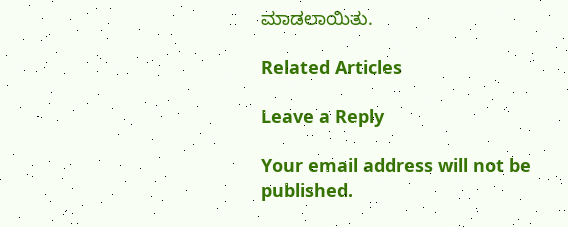ಮಾಡಲಾಯಿತು.

Related Articles

Leave a Reply

Your email address will not be published.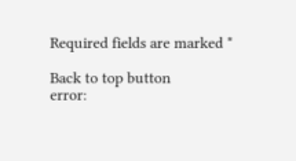Required fields are marked *

Back to top button
error: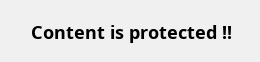Content is protected !!